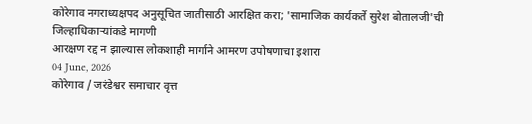कोरेगाव नगराध्यक्षपद अनुसूचित जातीसाठी आरक्षित करा; 'सामाजिक कार्यकर्ते सुरेश बोतालजी'ची जिल्हाधिकाऱ्यांकडे मागणी
आरक्षण रद्द न झाल्यास लोकशाही मार्गाने आमरण उपोषणाचा इशारा
04 June, 2026
कोरेगाव / जरंडेश्वर समाचार वृत्त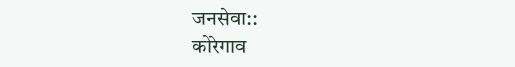जनसेवा::
कोरेगाव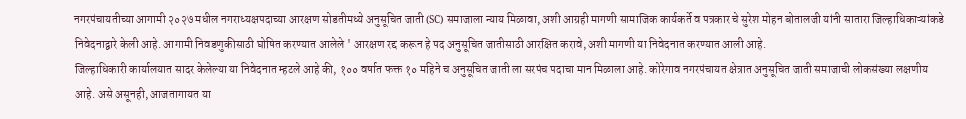नगरपंचायतीच्या आगामी २०२७ मधील नगराध्यक्षपदाच्या आरक्षण सोडतीमध्ये अनुसूचित जाती (SC) समाजाला न्याय मिळावा, अशी आग्रही मागणी सामाजिक कार्यकर्ते व पत्रकार चे सुरेश मोहन बोतालजी यांनी सातारा जिल्हाधिकाऱ्यांकडे निवेदनाद्वारे केली आहे. आगामी निवडणुकीसाठी घोषित करण्यात आलेले ' आरक्षण रद्द करून हे पद अनुसूचित जातीसाठी आरक्षित करावे, अशी मागणी या निवेदनात करण्यात आली आहे.
जिल्हाधिकारी कार्यालयात सादर केलेल्या या निवेदनात म्हटले आहे की, १०० वर्षात फक्त १० महिने च अनुसूचित जाती ला सरपंच पदाचा मान मिळाला आहे. कोरेगाव नगरपंचायत क्षेत्रात अनुसूचित जाती समाजाची लोकसंख्या लक्षणीय आहे. असे असूनही, आजतागायत या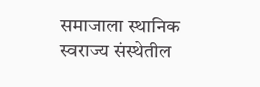समाजाला स्थानिक स्वराज्य संस्थेतील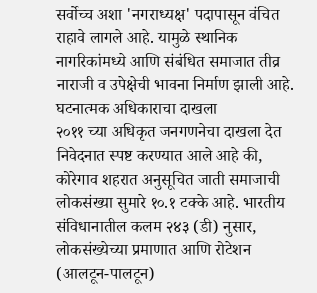सर्वोच्च अशा 'नगराध्यक्ष' पदापासून वंचित राहावे लागले आहे. यामुळे स्थानिक नागरिकांमध्ये आणि संबंधित समाजात तीव्र नाराजी व उपेक्षेची भावना निर्माण झाली आहे.
घटनात्मक अधिकाराचा दाखला
२०११ च्या अधिकृत जनगणनेचा दाखला देत निवेदनात स्पष्ट करण्यात आले आहे की, कोरेगाव शहरात अनुसूचित जाती समाजाची लोकसंख्या सुमारे १०.१ टक्के आहे. भारतीय संविधानातील कलम २४३ (डी) नुसार, लोकसंख्येच्या प्रमाणात आणि रोटेशन (आलटून-पालटून)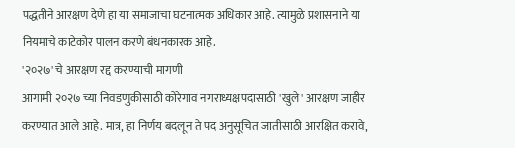पद्धतीने आरक्षण देणे हा या समाजाचा घटनात्मक अधिकार आहे. त्यामुळे प्रशासनाने या नियमाचे काटेकोर पालन करणे बंधनकारक आहे.
'२०२७' चे आरक्षण रद्द करण्याची मागणी
आगामी २०२७ च्या निवडणुकीसाठी कोरेगाव नगराध्यक्षपदासाठी 'खुले' आरक्षण जाहीर करण्यात आले आहे. मात्र, हा निर्णय बदलून ते पद अनुसूचित जातीसाठी आरक्षित करावे,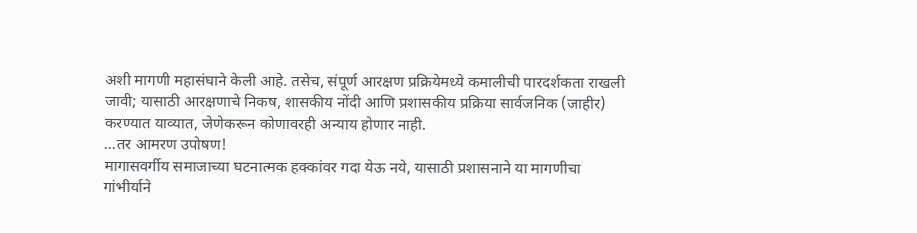अशी मागणी महासंघाने केली आहे. तसेच, संपूर्ण आरक्षण प्रक्रियेमध्ये कमालीची पारदर्शकता राखली जावी; यासाठी आरक्षणाचे निकष, शासकीय नोंदी आणि प्रशासकीय प्रक्रिया सार्वजनिक (जाहीर) करण्यात याव्यात, जेणेकरून कोणावरही अन्याय होणार नाही.
...तर आमरण उपोषण!
मागासवर्गीय समाजाच्या घटनात्मक हक्कांवर गदा येऊ नये, यासाठी प्रशासनाने या मागणीचा गांभीर्याने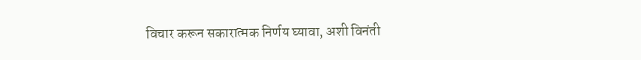विचार करून सकारात्मक निर्णय घ्यावा, अशी विनंती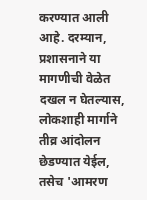करण्यात आली आहे. दरम्यान, प्रशासनाने या मागणीची वेळेत दखल न घेतल्यास, लोकशाही मार्गाने तीव्र आंदोलन छेडण्यात येईल, तसेच 'आमरण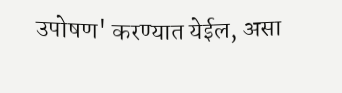उपोषण' करण्यात येईल, असा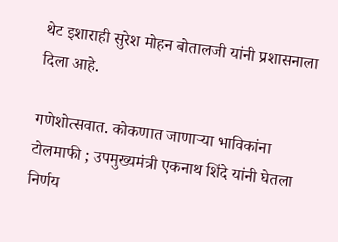थेट इशाराही सुरेश मोहन बोतालजी यांनी प्रशासनाला दिला आहे.

गणेशोत्सवात. कोकणात जाणाऱ्या भाविकांना टोलमाफी ; उपमुख्यमंत्री एकनाथ शिंदे यांनी घेतला निर्णय